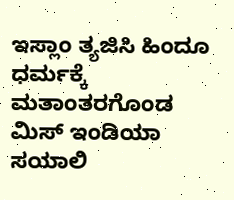ಇಸ್ಲಾಂ ತ್ಯಜಿಸಿ ಹಿಂದೂ ಧರ್ಮಕ್ಕೆ ಮತಾಂತರಗೊಂಡ ಮಿಸ್ ಇಂಡಿಯಾ ಸಯಾಲಿ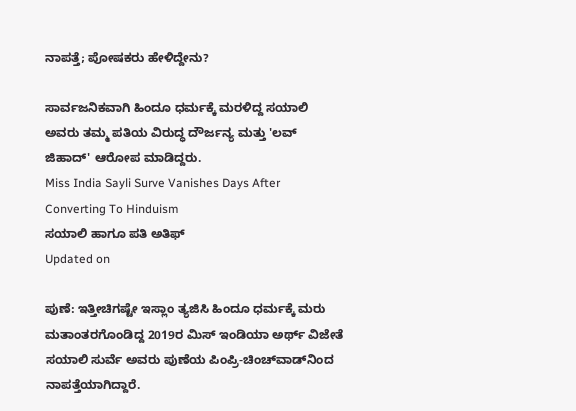ನಾಪತ್ತೆ; ಪೋಷಕರು ಹೇಳಿದ್ದೇನು?

ಸಾರ್ವಜನಿಕವಾಗಿ ಹಿಂದೂ ಧರ್ಮಕ್ಕೆ ಮರಳಿದ್ದ ಸಯಾಲಿ ಅವರು ತಮ್ಮ ಪತಿಯ ವಿರುದ್ಧ ದೌರ್ಜನ್ಯ ಮತ್ತು 'ಲವ್ ಜಿಹಾದ್' ಆರೋಪ ಮಾಡಿದ್ದರು.
Miss India Sayli Surve Vanishes Days After Converting To Hinduism
ಸಯಾಲಿ ಹಾಗೂ ಪತಿ ಅತಿಫ್
Updated on

ಪುಣೆ: ಇತ್ತೀಚಿಗಷ್ಟೇ ಇಸ್ಲಾಂ ತ್ಯಜಿಸಿ ಹಿಂದೂ ಧರ್ಮಕ್ಕೆ ಮರು ಮತಾಂತರಗೊಂಡಿದ್ದ 2019ರ ಮಿಸ್ ಇಂಡಿಯಾ ಅರ್ಥ್ ವಿಜೇತೆ ಸಯಾಲಿ ಸುರ್ವೆ ಅವರು ಪುಣೆಯ ಪಿಂಪ್ರಿ-ಚಿಂಚ್‌ವಾಡ್‌ನಿಂದ ನಾಪತ್ತೆಯಾಗಿದ್ದಾರೆ.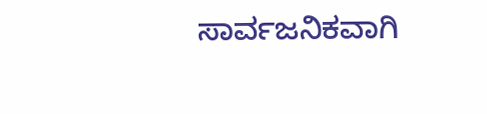ಸಾರ್ವಜನಿಕವಾಗಿ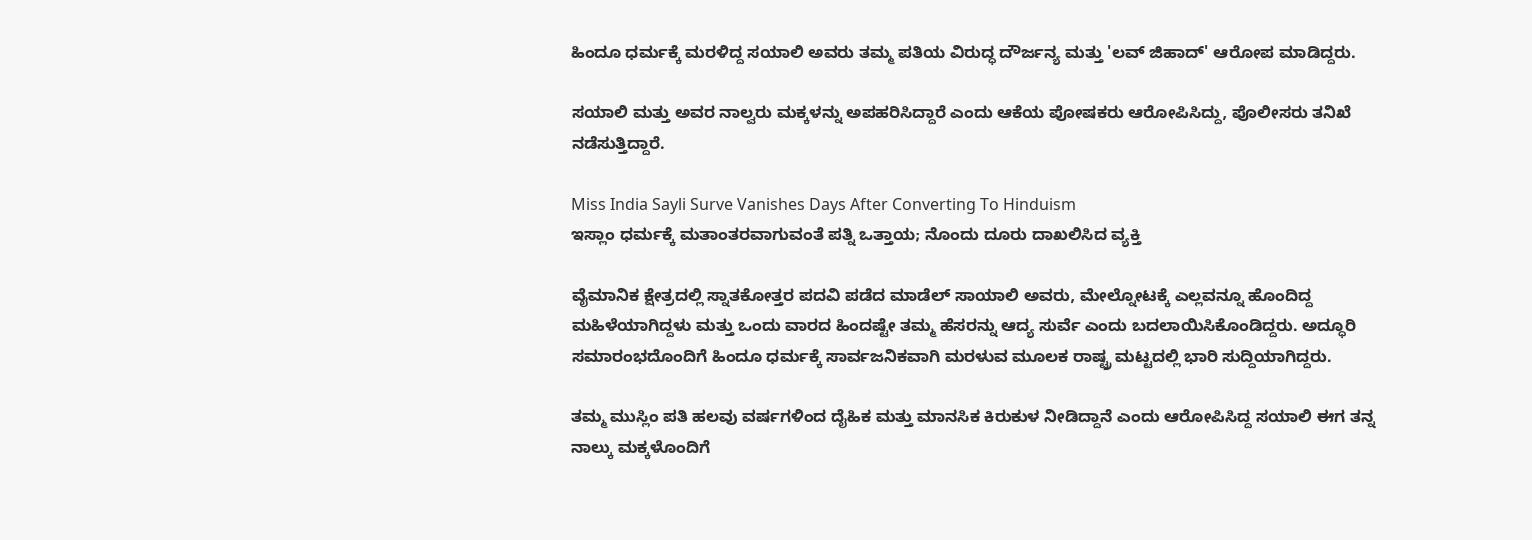ಹಿಂದೂ ಧರ್ಮಕ್ಕೆ ಮರಳಿದ್ದ ಸಯಾಲಿ ಅವರು ತಮ್ಮ ಪತಿಯ ವಿರುದ್ಧ ದೌರ್ಜನ್ಯ ಮತ್ತು 'ಲವ್ ಜಿಹಾದ್' ಆರೋಪ ಮಾಡಿದ್ದರು.

ಸಯಾಲಿ ಮತ್ತು ಅವರ ನಾಲ್ವರು ಮಕ್ಕಳನ್ನು ಅಪಹರಿಸಿದ್ದಾರೆ ಎಂದು ಆಕೆಯ ಪೋಷಕರು ಆರೋಪಿಸಿದ್ದು, ಪೊಲೀಸರು ತನಿಖೆ ನಡೆಸುತ್ತಿದ್ದಾರೆ.

Miss India Sayli Surve Vanishes Days After Converting To Hinduism
ಇಸ್ಲಾಂ ಧರ್ಮಕ್ಕೆ ಮತಾಂತರವಾಗುವಂತೆ ಪತ್ನಿ ಒತ್ತಾಯ; ನೊಂದು ದೂರು ದಾಖಲಿಸಿದ ವ್ಯಕ್ತಿ

ವೈಮಾನಿಕ ಕ್ಷೇತ್ರದಲ್ಲಿ ಸ್ನಾತಕೋತ್ತರ ಪದವಿ ಪಡೆದ ಮಾಡೆಲ್ ಸಾಯಾಲಿ ಅವರು, ಮೇಲ್ನೋಟಕ್ಕೆ ಎಲ್ಲವನ್ನೂ ಹೊಂದಿದ್ದ ಮಹಿಳೆಯಾಗಿದ್ದಳು ಮತ್ತು ಒಂದು ವಾರದ ಹಿಂದಷ್ಟೇ ತಮ್ಮ ಹೆಸರನ್ನು ಆದ್ಯ ಸುರ್ವೆ ಎಂದು ಬದಲಾಯಿಸಿಕೊಂಡಿದ್ದರು. ಅದ್ಧೂರಿ ಸಮಾರಂಭದೊಂದಿಗೆ ಹಿಂದೂ ಧರ್ಮಕ್ಕೆ ಸಾರ್ವಜನಿಕವಾಗಿ ಮರಳುವ ಮೂಲಕ ರಾಷ್ಟ್ರ ಮಟ್ಟದಲ್ಲಿ ಭಾರಿ ಸುದ್ದಿಯಾಗಿದ್ದರು.

ತಮ್ಮ ಮುಸ್ಲಿಂ ಪತಿ ಹಲವು ವರ್ಷಗಳಿಂದ ದೈಹಿಕ ಮತ್ತು ಮಾನಸಿಕ ಕಿರುಕುಳ ನೀಡಿದ್ದಾನೆ ಎಂದು ಆರೋಪಿಸಿದ್ದ ಸಯಾಲಿ ಈಗ ತನ್ನ ನಾಲ್ಕು ಮಕ್ಕಳೊಂದಿಗೆ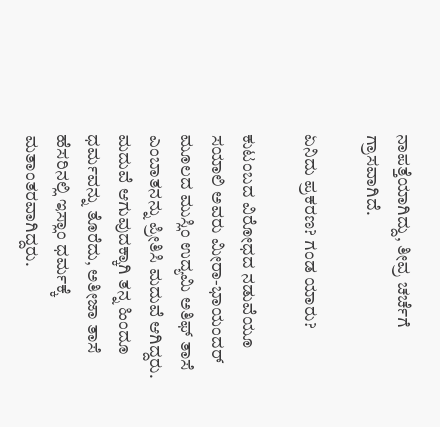ನಾಪತ್ತೆಯಾಗಿದ್ದು, ತೀವ್ರ ಚರ್ಚೆಗೆ ಗ್ರಾಸವಾಗಿದೆ.

ಏನಿದು ಪ್ರಕರಣ? ಗಂಡ ಯಾರು?

ಕುಟಂಬದ ವಿರೋಧದ ನಡುವೆಯೂ ಸಯಾಲಿ ಅವರು ಮೀರಾ-ಭಾಯಂದರ್ ಮೂಲದ ಮುಸ್ಲಿಂ ಉದ್ಯಮಿ ಅತಿಫ್ ತಾಸೆ ಎಂಬಾತನನ್ನು ಪ್ರೀತಿಸಿ ಮದುವೆ ಆಗಿದ್ದರು. ಮದುವೆ ಆಗುವುದಕ್ಕಾಗಿ ತನ್ನ ಹಿಂದೂ ಧರ್ಮವನ್ನು ತೊರೆದು, ಅತೀಜಾ ತಾಸೆ ಹೆಸರಿನಲ್ಲಿ ಇಸ್ಲಾಂ ಧರ್ಮಕ್ಕೆ ಮತಾಂತರವಾಗಿದ್ದರು.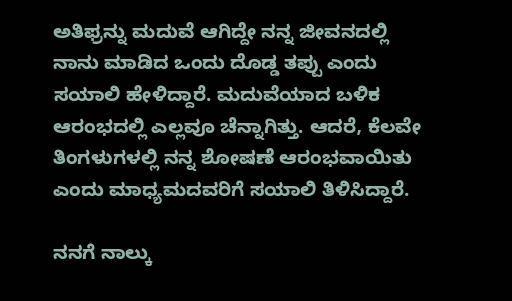ಅತಿಫ್ರನ್ನು ಮದುವೆ ಆಗಿದ್ದೇ ನನ್ನ ಜೀವನದಲ್ಲಿ ನಾನು ಮಾಡಿದ ಒಂದು ದೊಡ್ಡ ತಪ್ಪು ಎಂದು ಸಯಾಲಿ ಹೇಳಿದ್ದಾರೆ. ಮದುವೆಯಾದ ಬಳಿಕ ಆರಂಭದಲ್ಲಿ ಎಲ್ಲವೂ ಚೆನ್ನಾಗಿತ್ತು. ಆದರೆ, ಕೆಲವೇ ತಿಂಗಳುಗಳಲ್ಲಿ ನನ್ನ ಶೋಷಣೆ ಆರಂಭವಾಯಿತು ಎಂದು ಮಾಧ್ಯಮದವರಿಗೆ ಸಯಾಲಿ ತಿಳಿಸಿದ್ದಾರೆ.

ನನಗೆ ನಾಲ್ಕು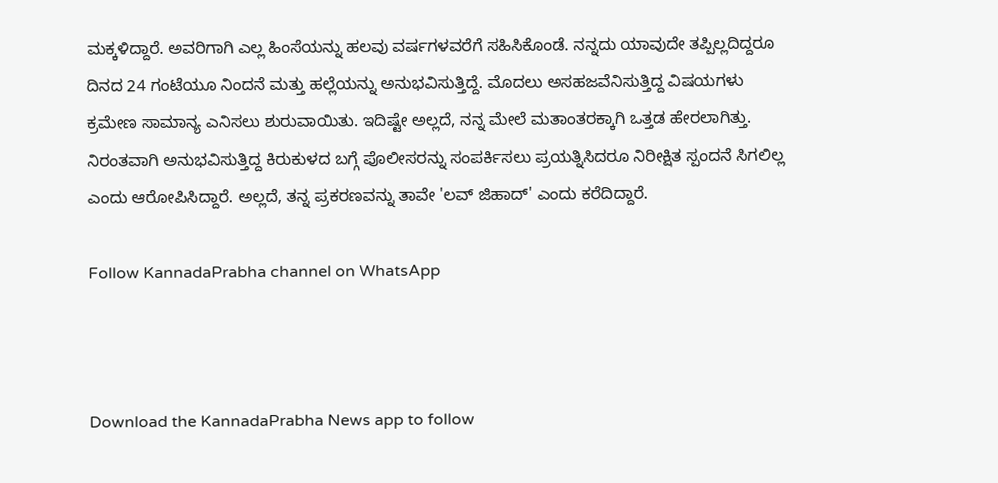ಮಕ್ಕಳಿದ್ದಾರೆ. ಅವರಿಗಾಗಿ ಎಲ್ಲ ಹಿಂಸೆಯನ್ನು ಹಲವು ವರ್ಷಗಳವರೆಗೆ ಸಹಿಸಿಕೊಂಡೆ. ನನ್ನದು ಯಾವುದೇ ತಪ್ಪಿಲ್ಲದಿದ್ದರೂ ದಿನದ 24 ಗಂಟೆಯೂ ನಿಂದನೆ ಮತ್ತು ಹಲ್ಲೆಯನ್ನು ಅನುಭವಿಸುತ್ತಿದ್ದೆ. ಮೊದಲು ಅಸಹಜವೆನಿಸುತ್ತಿದ್ದ ವಿಷಯಗಳು ಕ್ರಮೇಣ ಸಾಮಾನ್ಯ ಎನಿಸಲು ಶುರುವಾಯಿತು. ಇದಿಷ್ಟೇ ಅಲ್ಲದೆ, ನನ್ನ ಮೇಲೆ ಮತಾಂತರಕ್ಕಾಗಿ ಒತ್ತಡ ಹೇರಲಾಗಿತ್ತು. ನಿರಂತವಾಗಿ ಅನುಭವಿಸುತ್ತಿದ್ದ ಕಿರುಕುಳದ ಬಗ್ಗೆ ಪೊಲೀಸರನ್ನು ಸಂಪರ್ಕಿಸಲು ಪ್ರಯತ್ನಿಸಿದರೂ ನಿರೀಕ್ಷಿತ ಸ್ಪಂದನೆ ಸಿಗಲಿಲ್ಲ ಎಂದು ಆರೋಪಿಸಿದ್ದಾರೆ. ಅಲ್ಲದೆ, ತನ್ನ ಪ್ರಕರಣವನ್ನು ತಾವೇ 'ಲವ್ ಜಿಹಾದ್' ಎಂದು ಕರೆದಿದ್ದಾರೆ.

Follow KannadaPrabha channel on WhatsApp



Download the KannadaPrabha News app to follow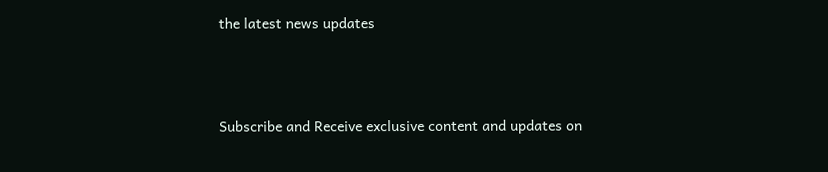the latest news updates



Subscribe and Receive exclusive content and updates on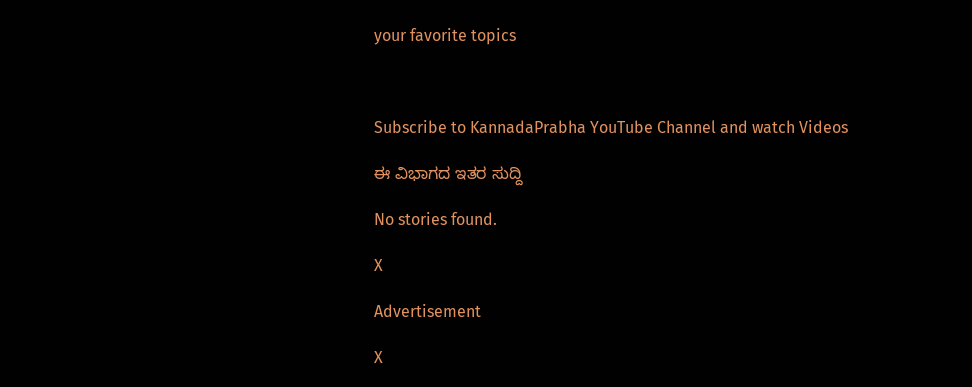your favorite topics



Subscribe to KannadaPrabha YouTube Channel and watch Videos

ಈ ವಿಭಾಗದ ಇತರ ಸುದ್ದಿ

No stories found.

X

Advertisement

X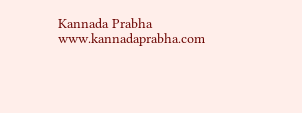Kannada Prabha
www.kannadaprabha.com